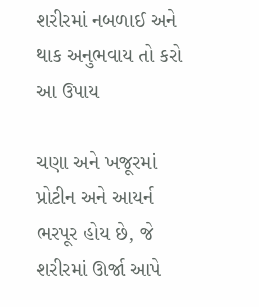શરીરમાં નબળાઈ અને થાક અનુભવાય તો કરો આ ઉપાય

ચણા અને ખજૂરમાં પ્રોટીન અને આયર્ન ભરપૂર હોય છે, જે શરીરમાં ઊર્જા આપે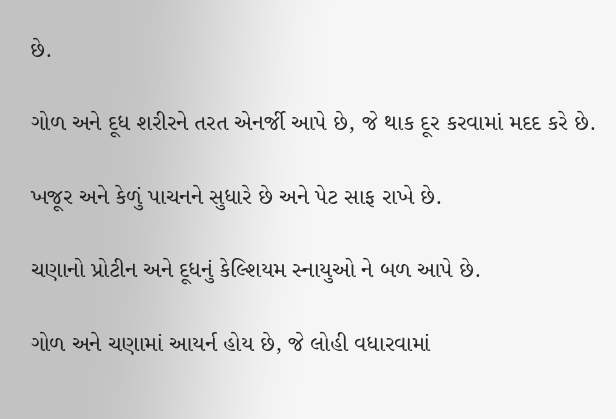છે.

ગોળ અને દૂધ શરીરને તરત એનર્જી આપે છે, જે થાક દૂર કરવામાં મદદ કરે છે.

ખજૂર અને કેળું પાચનને સુધારે છે અને પેટ સાફ રાખે છે.

ચણાનો પ્રોટીન અને દૂધનું કેલ્શિયમ સ્નાયુઓ ને બળ આપે છે.

ગોળ અને ચણામાં આયર્ન હોય છે, જે લોહી વધારવામાં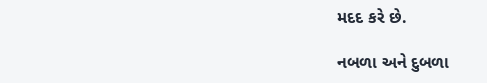મદદ કરે છે.

નબળા અને દુબળા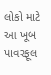લોકો માટે આ ખૂબ પાવરફૂલ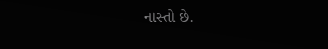નાસ્તો છે.